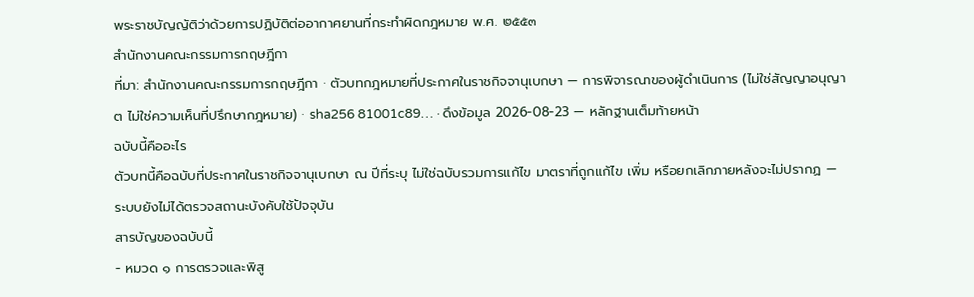พระราชบัญญัติว่าด้วยการปฏิบัติต่ออากาศยานที่กระทำผิดกฎหมาย พ.ศ. ๒๕๕๓
สำนักงานคณะกรรมการกฤษฎีกา
ที่มา: สำนักงานคณะกรรมการกฤษฎีกา · ตัวบทกฎหมายที่ประกาศในราชกิจจานุเบกษา — การพิจารณาของผู้ดำเนินการ (ไม่ใช่สัญญาอนุญาต ไม่ใช่ความเห็นที่ปรึกษากฎหมาย) · sha256 81001c89… · ดึงข้อมูล 2026-08-23 — หลักฐานเต็มท้ายหน้า
ฉบับนี้คืออะไร
ตัวบทนี้คือฉบับที่ประกาศในราชกิจจานุเบกษา ณ ปีที่ระบุ ไม่ใช่ฉบับรวมการแก้ไข มาตราที่ถูกแก้ไข เพิ่ม หรือยกเลิกภายหลังจะไม่ปรากฏ — ระบบยังไม่ได้ตรวจสถานะบังคับใช้ปัจจุบัน
สารบัญของฉบับนี้
- หมวด ๑ การตรวจและพิสู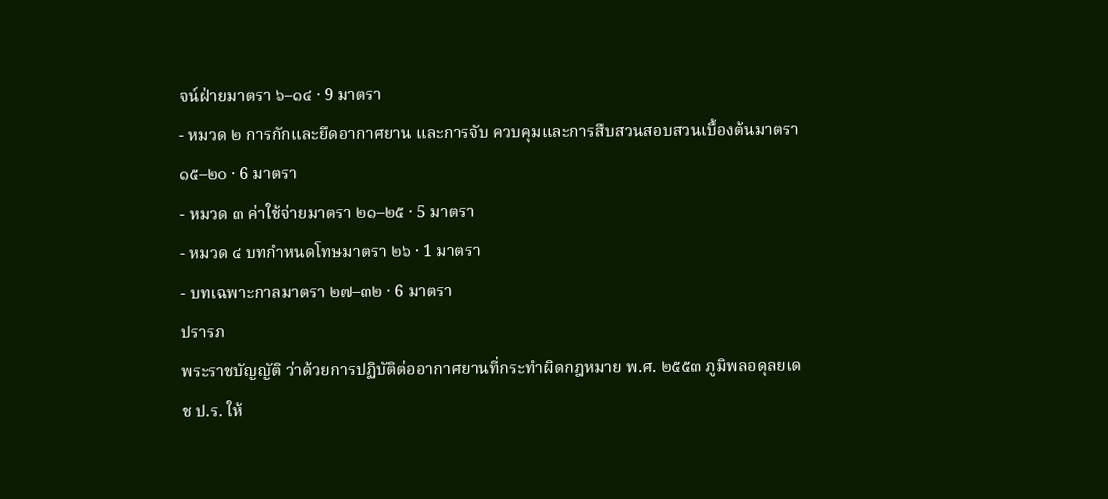จน์ฝ่ายมาตรา ๖–๑๔ · 9 มาตรา
- หมวด ๒ การกักและยึดอากาศยาน และการจับ ควบคุมและการสืบสวนสอบสวนเบื้องต้นมาตรา ๑๕–๒๐ · 6 มาตรา
- หมวด ๓ ค่าใช้จ่ายมาตรา ๒๑–๒๕ · 5 มาตรา
- หมวด ๔ บทกำหนดโทษมาตรา ๒๖ · 1 มาตรา
- บทเฉพาะกาลมาตรา ๒๗–๓๒ · 6 มาตรา
ปรารภ
พระราชบัญญัติ ว่าด้วยการปฏิบัติต่ออากาศยานที่กระทำผิดกฎหมาย พ.ศ. ๒๕๕๓ ภูมิพลอดุลยเดช ป.ร. ให้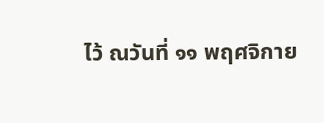ไว้ ณวันที่ ๑๑ พฤศจิกาย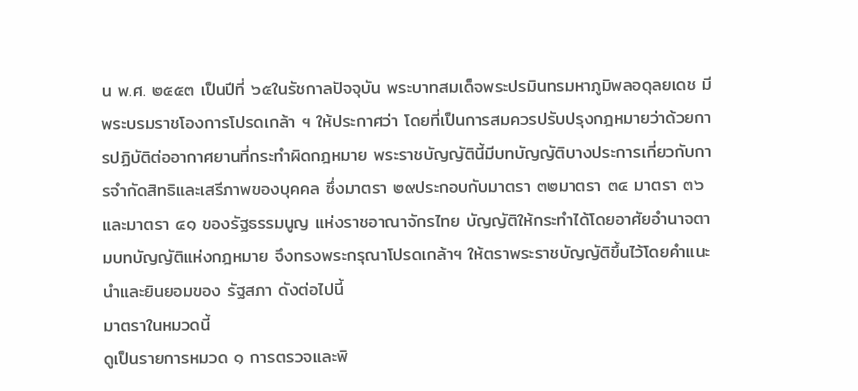น พ.ศ. ๒๕๕๓ เป็นปีที่ ๖๕ในรัชกาลปัจจุบัน พระบาทสมเด็จพระปรมินทรมหาภูมิพลอดุลยเดช มีพระบรมราชโองการโปรดเกล้า ฯ ให้ประกาศว่า โดยที่เป็นการสมควรปรับปรุงกฎหมายว่าด้วยการปฏิบัติต่ออากาศยานที่กระทำผิดกฎหมาย พระราชบัญญัตินี้มีบทบัญญัติบางประการเกี่ยวกับการจำกัดสิทธิและเสรีภาพของบุคคล ซึ่งมาตรา ๒๙ประกอบกับมาตรา ๓๒มาตรา ๓๔ มาตรา ๓๖ และมาตรา ๔๑ ของรัฐธรรมนูญ แห่งราชอาณาจักรไทย บัญญัติให้กระทำได้โดยอาศัยอำนาจตามบทบัญญัติแห่งกฎหมาย จึงทรงพระกรุณาโปรดเกล้าฯ ให้ตราพระราชบัญญัติขึ้นไว้โดยคำแนะนำและยินยอมของ รัฐสภา ดังต่อไปนี้
มาตราในหมวดนี้
ดูเป็นรายการหมวด ๑ การตรวจและพิ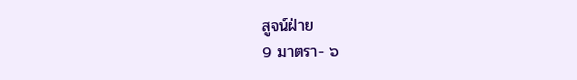สูจน์ฝ่าย
9 มาตรา- ๖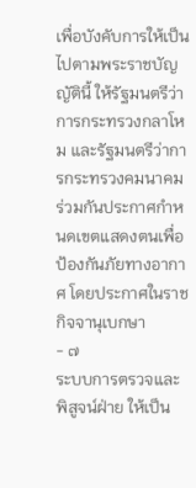เพื่อบังคับการให้เป็นไปตามพระราชบัญญัตินี้ ให้รัฐมนตรีว่าการกระทรวงกลาโหม และรัฐมนตรีว่าการกระทรวงคมนาคมร่วมกันประกาศกำหนดเขตแสดงตนเพื่อป้องกันภัยทางอากาศ โดยประกาศในราชกิจจานุเบกษา
- ๗
ระบบการตรวจและพิสูจน์ฝ่าย ให้เป็น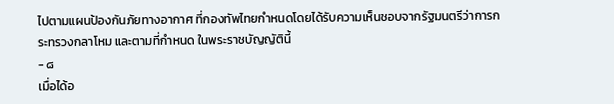ไปตามแผนป้องกันภัยทางอากาศ ที่กองทัพไทยกำหนดโดยได้รับความเห็นชอบจากรัฐมนตรีว่าการกระทรวงกลาโหม และตามที่กำหนด ในพระราชบัญญัตินี้
- ๘
เมื่อได้อ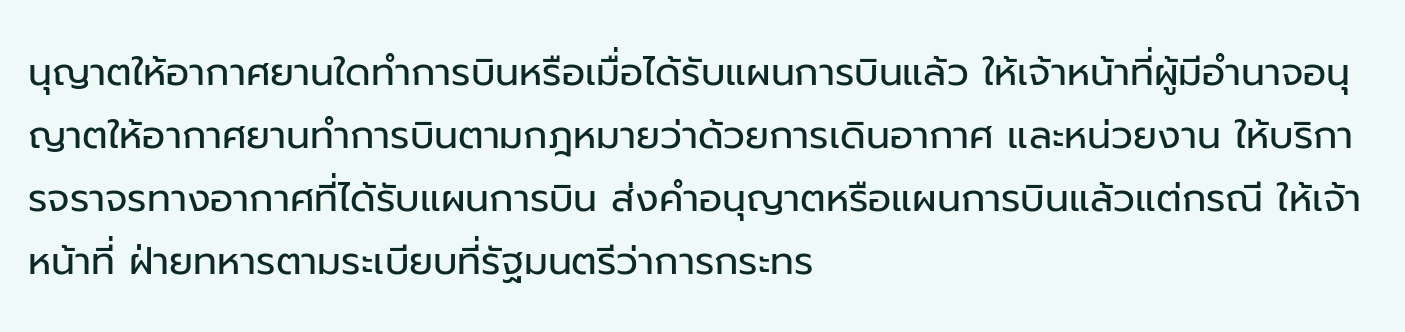นุญาตให้อากาศยานใดทำการบินหรือเมื่อได้รับแผนการบินแล้ว ให้เจ้าหน้าที่ผู้มีอำนาจอนุญาตให้อากาศยานทำการบินตามกฎหมายว่าด้วยการเดินอากาศ และหน่วยงาน ให้บริการจราจรทางอากาศที่ได้รับแผนการบิน ส่งคำอนุญาตหรือแผนการบินแล้วแต่กรณี ให้เจ้าหน้าที่ ฝ่ายทหารตามระเบียบที่รัฐมนตรีว่าการกระทร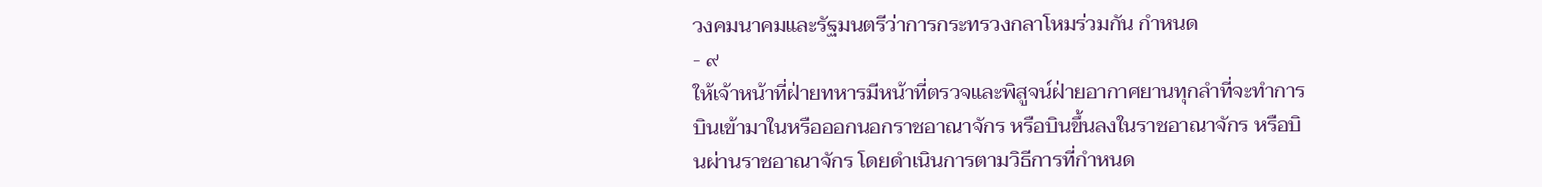วงคมนาคมและรัฐมนตรีว่าการกระทรวงกลาโหมร่วมกัน กำหนด
- ๙
ให้เจ้าหน้าที่ฝ่ายทหารมีหน้าที่ตรวจและพิสูจน์ฝ่ายอากาศยานทุกลำที่จะทำการ บินเข้ามาในหรือออกนอกราชอาณาจักร หรือบินขึ้นลงในราชอาณาจักร หรือบินผ่านราชอาณาจักร โดยดำเนินการตามวิธีการที่กำหนด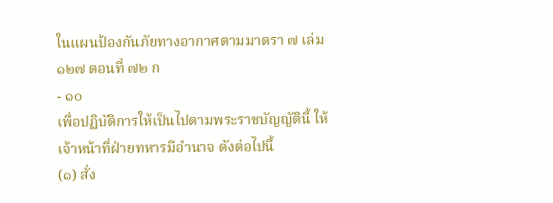ในแผนป้องกันภัยทางอากาศตามมาตรา ๗ เล่ม ๑๒๗ ตอนที่ ๗๒ ก
- ๑๐
เพื่อปฏิบัติการให้เป็นไปตามพระราชบัญญัตินี้ ให้เจ้าหน้าที่ฝ่ายทหารมีอำนาจ ดังต่อไปนี้
(๑) สั่ง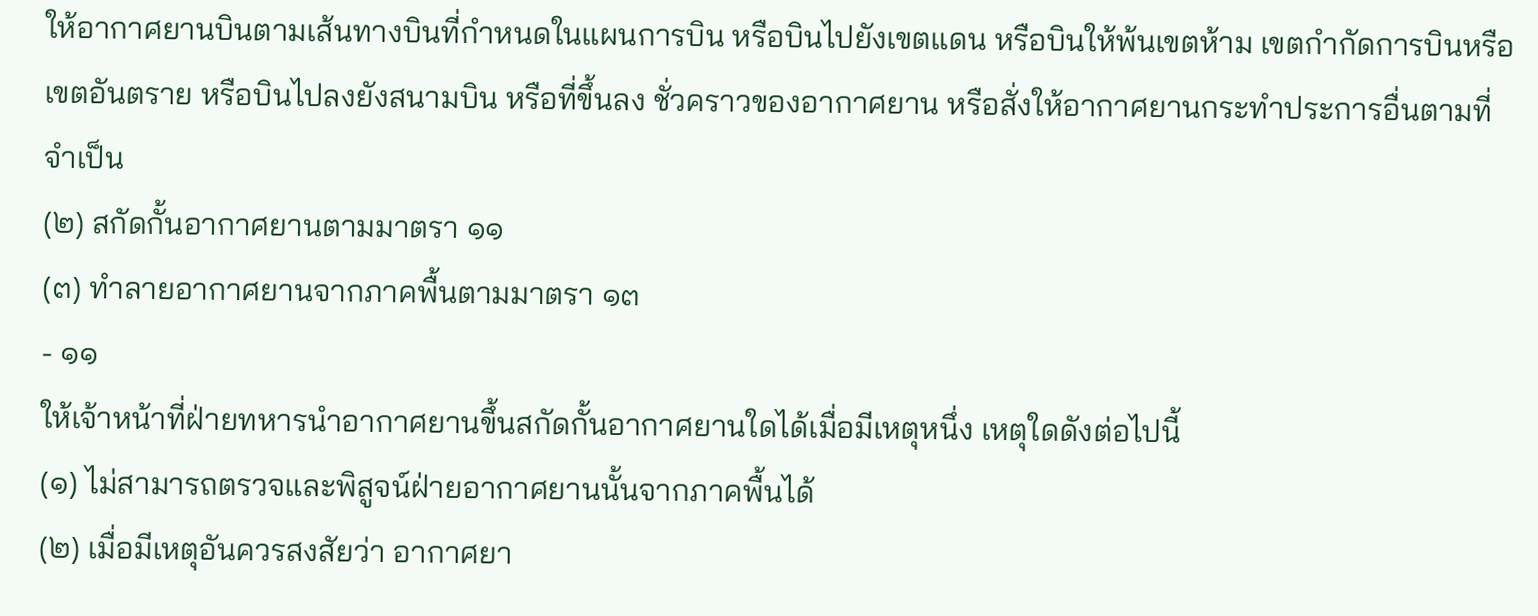ให้อากาศยานบินตามเส้นทางบินที่กำหนดในแผนการบิน หรือบินไปยังเขตแดน หรือบินให้พ้นเขตห้าม เขตกำกัดการบินหรือเขตอันตราย หรือบินไปลงยังสนามบิน หรือที่ขึ้นลง ชั่วคราวของอากาศยาน หรือสั่งให้อากาศยานกระทำประการอื่นตามที่จำเป็น
(๒) สกัดกั้นอากาศยานตามมาตรา ๑๑
(๓) ทำลายอากาศยานจากภาคพื้นตามมาตรา ๑๓
- ๑๑
ให้เจ้าหน้าที่ฝ่ายทหารนำอากาศยานขึ้นสกัดกั้นอากาศยานใดได้เมื่อมีเหตุหนึ่ง เหตุใดดังต่อไปนี้
(๑) ไม่สามารถตรวจและพิสูจน์ฝ่ายอากาศยานนั้นจากภาคพื้นได้
(๒) เมื่อมีเหตุอันควรสงสัยว่า อากาศยา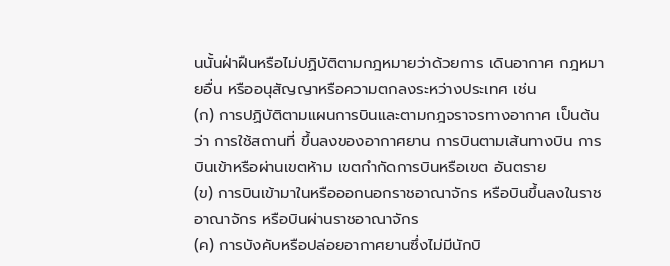นนั้นฝ่าฝืนหรือไม่ปฏิบัติตามกฎหมายว่าด้วยการ เดินอากาศ กฎหมายอื่น หรืออนุสัญญาหรือความตกลงระหว่างประเทศ เช่น
(ก) การปฏิบัติตามแผนการบินและตามกฎจราจรทางอากาศ เป็นต้นว่า การใช้สถานที่ ขึ้นลงของอากาศยาน การบินตามเส้นทางบิน การบินเข้าหรือผ่านเขตห้าม เขตกำกัดการบินหรือเขต อันตราย
(ข) การบินเข้ามาในหรือออกนอกราชอาณาจักร หรือบินขึ้นลงในราชอาณาจักร หรือบินผ่านราชอาณาจักร
(ค) การบังคับหรือปล่อยอากาศยานซึ่งไม่มีนักบิ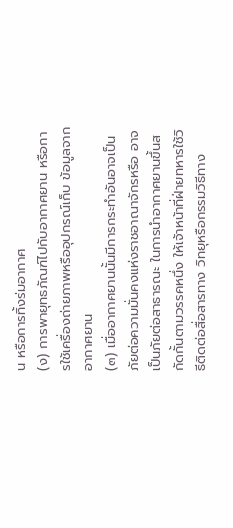น หรือการทิ้งร่มอากาศ
(ง) การพายุทธภัณฑ์ไปกับอากาศยาน หรือการใช้เครื่องถ่ายภาพหรืออุปกรณ์เก็บ ข้อมูลจากอากาศยาน
(๓) เมื่ออากาศยานนั้นมีการกระทำอันอาจเป็นภัยต่อความมั่นคงแห่งราชอาณาจักรหรือ อาจเป็นภัยต่อสาธารณะ ในการนำอากาศยานขึ้นสกัดกั้นตามวรรคหนึ่ง ให้เจ้าหน้าที่ฝ่ายทหารใช้วิธีติดต่อสื่อสารทาง วิทยุหรือกรรมวิธีทาง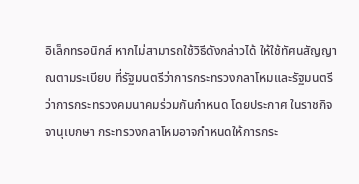อิเล็กทรอนิกส์ หากไม่สามารถใช้วิธีดังกล่าวได้ ให้ใช้ทัศนสัญญาณตามระเบียบ ที่รัฐมนตรีว่าการกระทรวงกลาโหมและรัฐมนตรีว่าการกระทรวงคมนาคมร่วมกันกำหนด โดยประกาศ ในราชกิจจานุเบกษา กระทรวงกลาโหมอาจกำหนดให้การกระ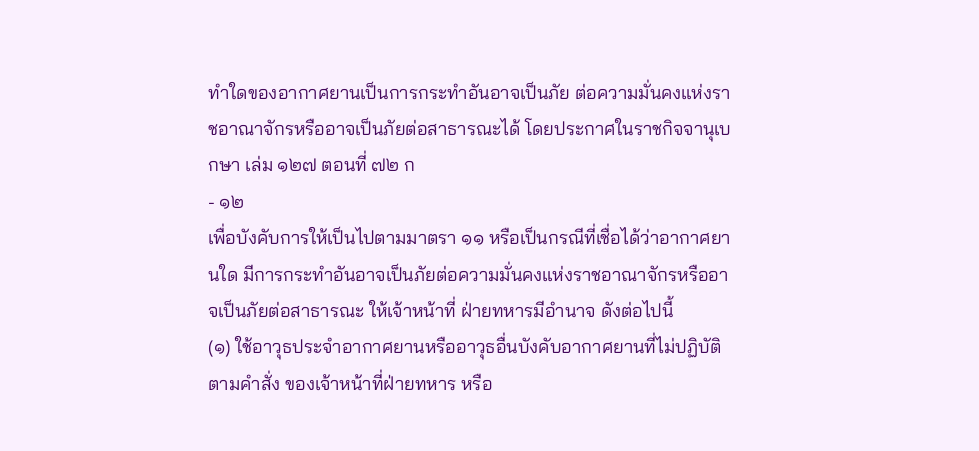ทำใดของอากาศยานเป็นการกระทำอันอาจเป็นภัย ต่อความมั่นคงแห่งราชอาณาจักรหรืออาจเป็นภัยต่อสาธารณะได้ โดยประกาศในราชกิจจานุเบกษา เล่ม ๑๒๗ ตอนที่ ๗๒ ก
- ๑๒
เพื่อบังคับการให้เป็นไปตามมาตรา ๑๑ หรือเป็นกรณีที่เชื่อได้ว่าอากาศยานใด มีการกระทำอันอาจเป็นภัยต่อความมั่นคงแห่งราชอาณาจักรหรืออาจเป็นภัยต่อสาธารณะ ให้เจ้าหน้าที่ ฝ่ายทหารมีอำนาจ ดังต่อไปนี้
(๑) ใช้อาวุธประจำอากาศยานหรืออาวุธอื่นบังคับอากาศยานที่ไม่ปฏิบัติตามคำสั่ง ของเจ้าหน้าที่ฝ่ายทหาร หรือ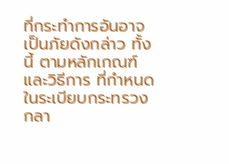ที่กระทำการอันอาจเป็นภัยดังกล่าว ทั้งนี้ ตามหลักเกณฑ์และวิธีการ ที่กำหนดในระเบียบกระทรวงกลา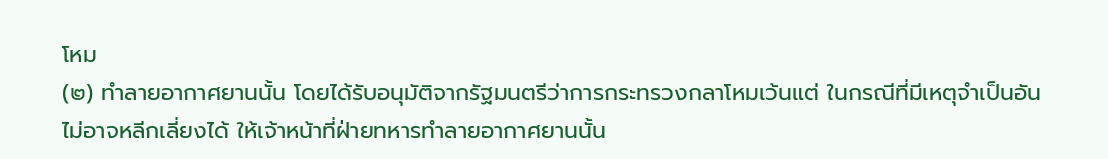โหม
(๒) ทำลายอากาศยานนั้น โดยได้รับอนุมัติจากรัฐมนตรีว่าการกระทรวงกลาโหมเว้นแต่ ในกรณีที่มีเหตุจำเป็นอันไม่อาจหลีกเลี่ยงได้ ให้เจ้าหน้าที่ฝ่ายทหารทำลายอากาศยานนั้น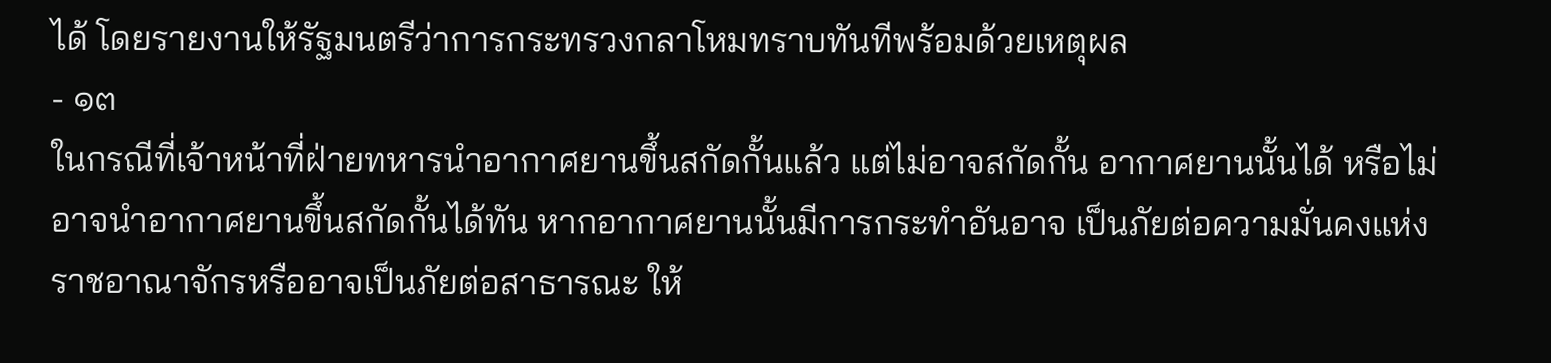ได้ โดยรายงานให้รัฐมนตรีว่าการกระทรวงกลาโหมทราบทันทีพร้อมด้วยเหตุผล
- ๑๓
ในกรณีที่เจ้าหน้าที่ฝ่ายทหารนำอากาศยานขึ้นสกัดกั้นแล้ว แต่ไม่อาจสกัดกั้น อากาศยานนั้นได้ หรือไม่อาจนำอากาศยานขึ้นสกัดกั้นได้ทัน หากอากาศยานนั้นมีการกระทำอันอาจ เป็นภัยต่อความมั่นคงแห่งราชอาณาจักรหรืออาจเป็นภัยต่อสาธารณะ ให้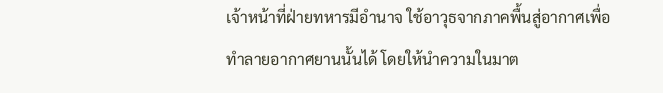เจ้าหน้าที่ฝ่ายทหารมีอำนาจ ใช้อาวุธจากภาคพื้นสู่อากาศเพื่อทำลายอากาศยานนั้นได้ โดยให้นำความในมาต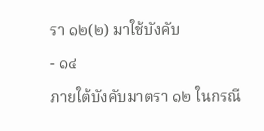รา ๑๒(๒) มาใช้บังคับ
- ๑๔
ภายใต้บังคับมาตรา ๑๒ ในกรณี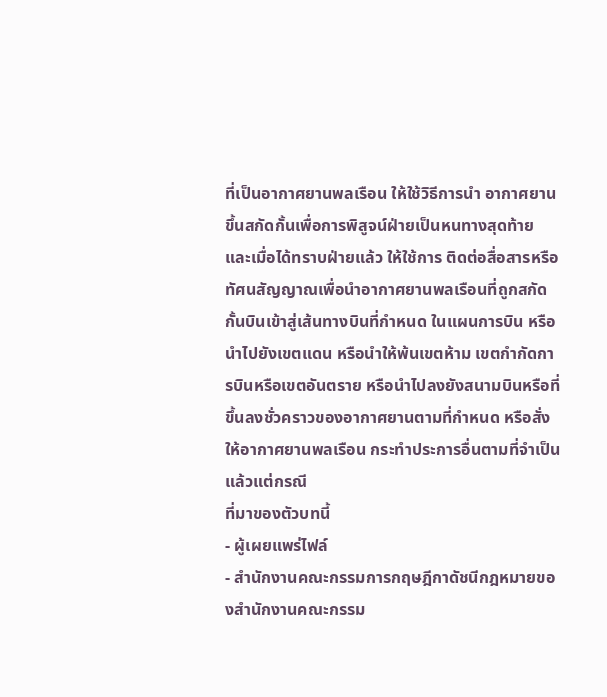ที่เป็นอากาศยานพลเรือน ให้ใช้วิธีการนำ อากาศยานขึ้นสกัดกั้นเพื่อการพิสูจน์ฝ่ายเป็นหนทางสุดท้าย และเมื่อได้ทราบฝ่ายแล้ว ให้ใช้การ ติดต่อสื่อสารหรือทัศนสัญญาณเพื่อนำอากาศยานพลเรือนที่ถูกสกัดกั้นบินเข้าสู่เส้นทางบินที่กำหนด ในแผนการบิน หรือนำไปยังเขตแดน หรือนำให้พ้นเขตห้าม เขตกำกัดการบินหรือเขตอันตราย หรือนำไปลงยังสนามบินหรือที่ขึ้นลงชั่วคราวของอากาศยานตามที่กำหนด หรือสั่งให้อากาศยานพลเรือน กระทำประการอื่นตามที่จำเป็นแล้วแต่กรณี
ที่มาของตัวบทนี้
- ผู้เผยแพร่ไฟล์
- สำนักงานคณะกรรมการกฤษฎีกาดัชนีกฎหมายของสำนักงานคณะกรรม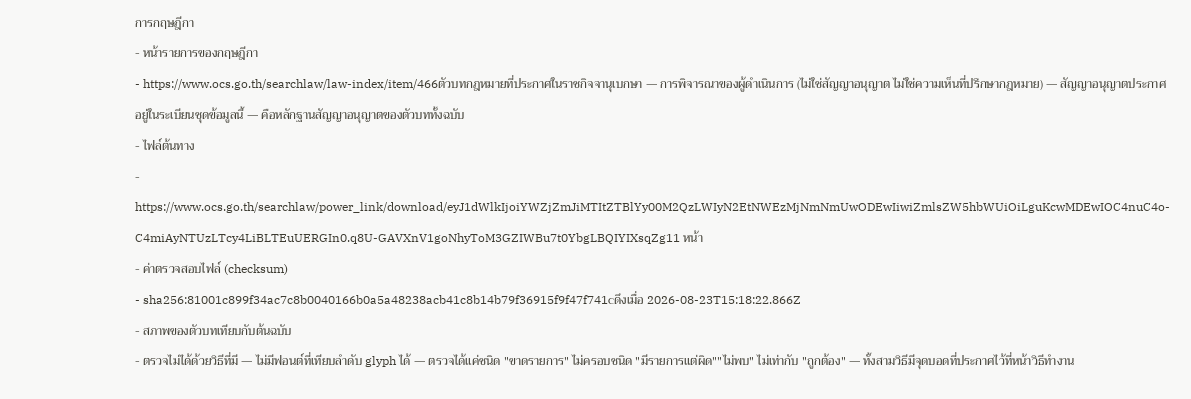การกฤษฎีกา
- หน้ารายการของกฤษฎีกา
- https://www.ocs.go.th/searchlaw/law-index/item/466ตัวบทกฎหมายที่ประกาศในราชกิจจานุเบกษา — การพิจารณาของผู้ดำเนินการ (ไม่ใช่สัญญาอนุญาต ไม่ใช่ความเห็นที่ปรึกษากฎหมาย) — สัญญาอนุญาตประกาศอยู่ในระเบียนชุดข้อมูลนี้ — คือหลักฐานสัญญาอนุญาตของตัวบททั้งฉบับ
- ไฟล์ต้นทาง
- https://www.ocs.go.th/searchlaw/power_link/download/eyJ1dWlkIjoiYWZjZmJiMTItZTBlYy00M2QzLWIyN2EtNWEzMjNmNmUwODEwIiwiZmlsZW5hbWUiOiLguKcwMDEwIOC4nuC4o-C4miAyNTUzLTcy4LiBLTEuUERGIn0.q8U-GAVXnV1goNhyToM3GZIWBu7t0YbgLBQIYIXsqZg11 หน้า
- ค่าตรวจสอบไฟล์ (checksum)
- sha256:81001c899f34ac7c8b0040166b0a5a48238acb41c8b14b79f36915f9f47f741cดึงเมื่อ 2026-08-23T15:18:22.866Z
- สภาพของตัวบทเทียบกับต้นฉบับ
- ตรวจไม่ได้ด้วยวิธีที่มี — ไม่มีฟอนต์ที่เทียบลำดับ glyph ได้ — ตรวจได้แค่ชนิด "ขาดรายการ" ไม่ครอบชนิด "มีรายการแต่ผิด""ไม่พบ" ไม่เท่ากับ "ถูกต้อง" — ทั้งสามวิธีมีจุดบอดที่ประกาศไว้ที่หน้าวิธีทำงาน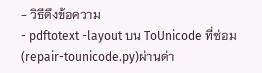- วิธีดึงข้อความ
- pdftotext -layout บน ToUnicode ที่ซ่อม (repair-tounicode.py)ผ่านด่า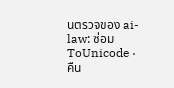นตรวจของ ai-law: ซ่อม ToUnicode · คืน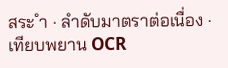สระ ำ · ลำดับมาตราต่อเนื่อง · เทียบพยาน OCR